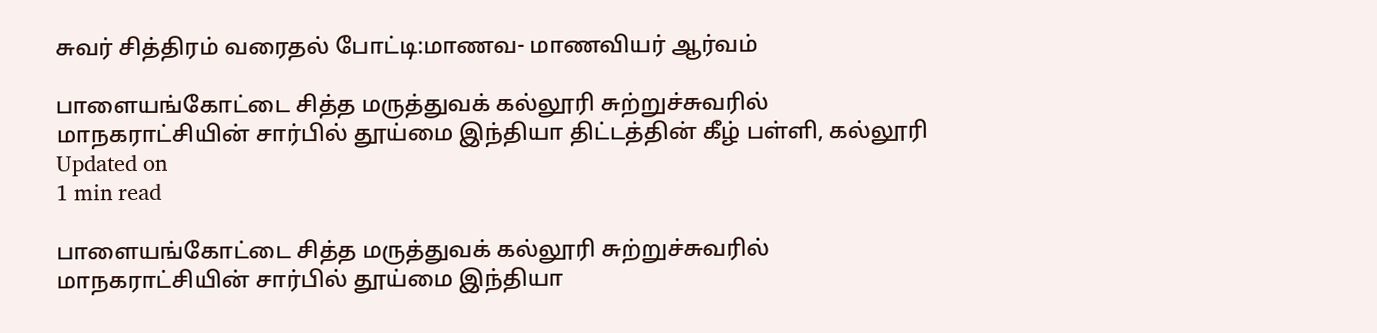சுவர் சித்திரம் வரைதல் போட்டி:மாணவ- மாணவியர் ஆர்வம்

பாளையங்கோட்டை சித்த மருத்துவக் கல்லூரி சுற்றுச்சுவரில் மாநகராட்சியின் சார்பில் தூய்மை இந்தியா திட்டத்தின் கீழ் பள்ளி, கல்லூரி
Updated on
1 min read

பாளையங்கோட்டை சித்த மருத்துவக் கல்லூரி சுற்றுச்சுவரில் மாநகராட்சியின் சார்பில் தூய்மை இந்தியா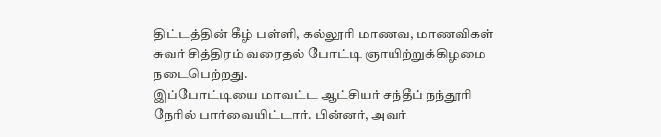திட்டத்தின் கீழ் பள்ளி, கல்லூரி மாணவ, மாணவிகள் சுவர் சித்திரம் வரைதல் போட்டி ஞாயிற்றுக்கிழமை நடைபெற்றது.
இப்போட்டியை மாவட்ட ஆட்சியர் சந்தீப் நந்தூரி நேரில் பார்வையிட்டார். பின்னர், அவர்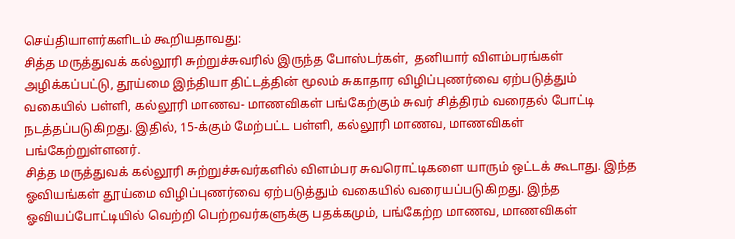செய்தியாளர்களிடம் கூறியதாவது:
சித்த மருத்துவக் கல்லூரி சுற்றுச்சுவரில் இருந்த போஸ்டர்கள்,  தனியார் விளம்பரங்கள் அழிக்கப்பட்டு, தூய்மை இந்தியா திட்டத்தின் மூலம் சுகாதார விழிப்புணர்வை ஏற்படுத்தும் வகையில் பள்ளி, கல்லூரி மாணவ- மாணவிகள் பங்கேற்கும் சுவர் சித்திரம் வரைதல் போட்டி நடத்தப்படுகிறது. இதில், 15-க்கும் மேற்பட்ட பள்ளி, கல்லூரி மாணவ, மாணவிகள் பங்கேற்றுள்ளனர்.
சித்த மருத்துவக் கல்லூரி சுற்றுச்சுவர்களில் விளம்பர சுவரொட்டிகளை யாரும் ஒட்டக் கூடாது. இந்த ஓவியங்கள் தூய்மை விழிப்புணர்வை ஏற்படுத்தும் வகையில் வரையப்படுகிறது. இந்த ஓவியப்போட்டியில் வெற்றி பெற்றவர்களுக்கு பதக்கமும், பங்கேற்ற மாணவ, மாணவிகள்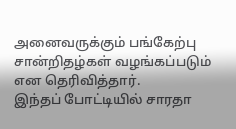அனைவருக்கும் பங்கேற்பு சான்றிதழ்கள் வழங்கப்படும் என தெரிவித்தார்.
இந்தப் போட்டியில் சாரதா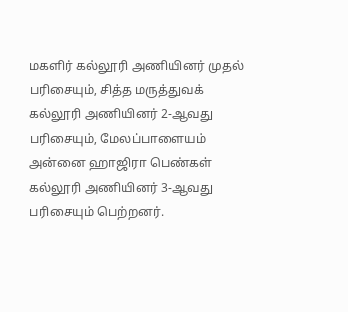மகளிர் கல்லூரி அணியினர் முதல் பரிசையும், சித்த மருத்துவக் கல்லூரி அணியினர் 2-ஆவது பரிசையும், மேலப்பாளையம் அன்னை ஹாஜிரா பெண்கள் கல்லூரி அணியினர் 3-ஆவது பரிசையும் பெற்றனர்.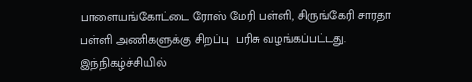பாளையங்கோட்டை ரோஸ் மேரி பள்ளி, சிருங்கேரி சாரதா பள்ளி அணிகளுக்கு சிறப்பு  பரிசு வழங்கப்பட்டது.
இந்நிகழ்ச்சியில்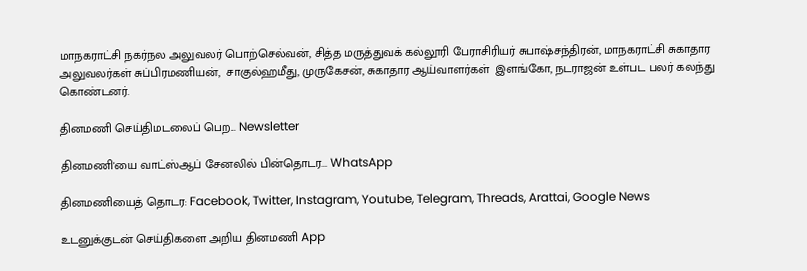மாநகராட்சி நகர்நல அலுவலர் பொற்செல்வன், சித்த மருத்துவக் கல்லூரி பேராசிரியர் சுபாஷ்சந்திரன், மாநகராட்சி சுகாதார அலுவலர்கள் சுப்பிரமணியன்,  சாகுல்ஹமீது, முருகேசன், சுகாதார ஆய்வாளர்கள்  இளங்கோ, நடராஜன் உள்பட பலர் கலந்து கொண்டனர்.

தினமணி செய்திமடலைப் பெற... Newsletter

தினமணி'யை வாட்ஸ்ஆப் சேனலில் பின்தொடர... WhatsApp

தினமணியைத் தொடர: Facebook, Twitter, Instagram, Youtube, Telegram, Threads, Arattai, Google News

உடனுக்குடன் செய்திகளை அறிய தினமணி App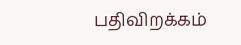பதிவிறக்கம்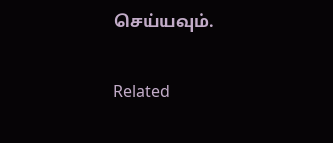செய்யவும்.

Related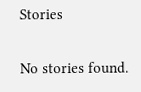Stories

No stories found.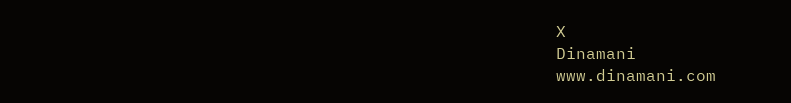X
Dinamani
www.dinamani.com